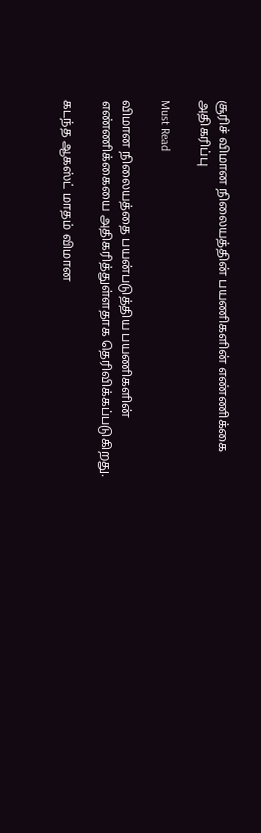சூரிச் விமான நிலையத்தின் பயணிகளின் எண்ணிக்கை அதிகரிப்பு

Must Read

விமான நிலையத்தை பயன்படுத்திய பயணிகளின் எண்ணிக்கையை அதிகரித்துள்ளதாக தெரிவிக்கப்படுகிறது.

கடந்த ஆகஸ்ட் மாதம் விமான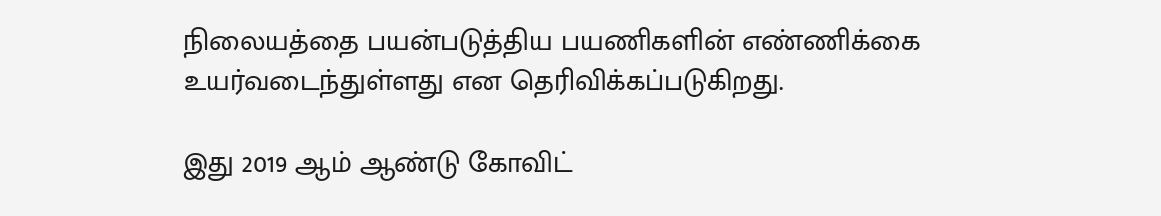நிலையத்தை பயன்படுத்திய பயணிகளின் எண்ணிக்கை உயர்வடைந்துள்ளது என தெரிவிக்கப்படுகிறது.

இது 2019 ஆம் ஆண்டு கோவிட்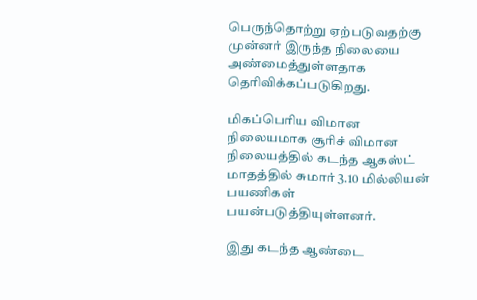பெருந்தொற்று ஏற்படுவதற்கு முன்னர் இருந்த நிலையை அண்மைத்துள்ளதாக தெரிவிக்கப்படுகிறது.

மிகப்பெரிய விமான நிலையமாக சூரிச் விமான நிலையத்தில் கடந்த ஆகஸ்ட் மாதத்தில் சுமார் 3.10 மில்லியன் பயணிகள் பயன்படுத்தியுள்ளனர்.

இது கடந்த ஆண்டை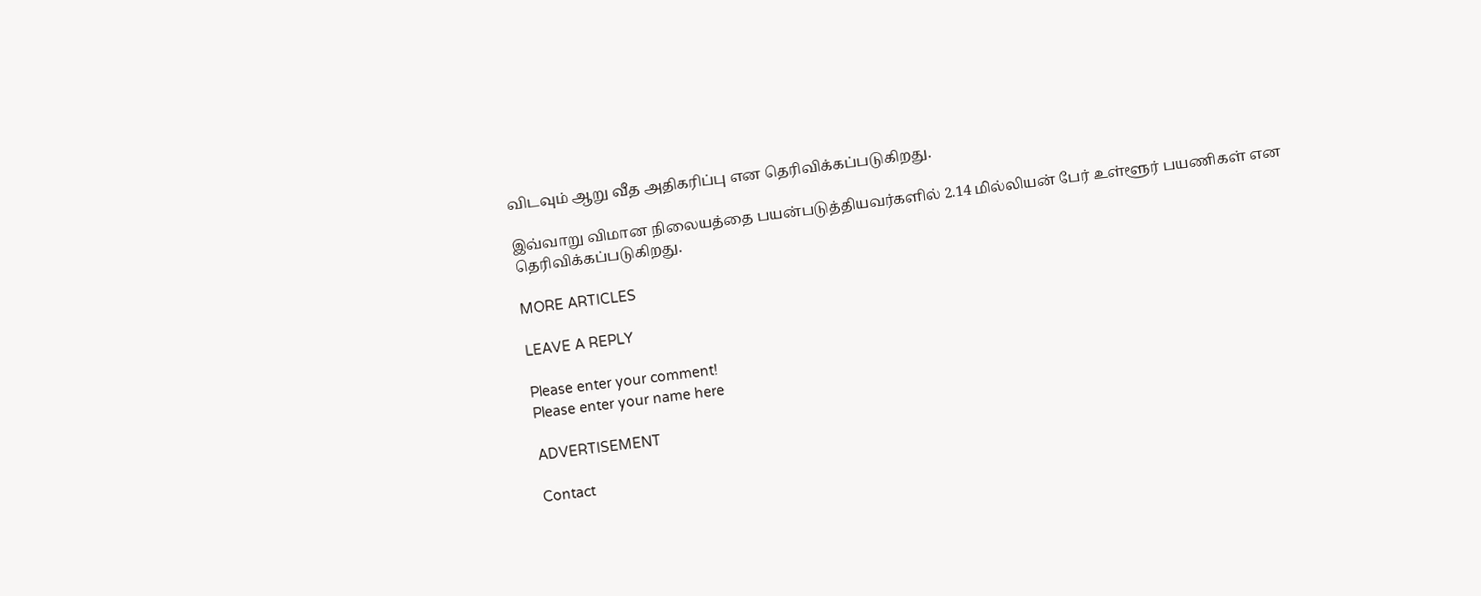விடவும் ஆறு வீத அதிகரிப்பு என தெரிவிக்கப்படுகிறது.

இவ்வாறு விமான நிலையத்தை பயன்படுத்தியவர்களில் 2.14 மில்லியன் பேர் உள்ளூர் பயணிகள் என தெரிவிக்கப்படுகிறது.

MORE ARTICLES

LEAVE A REPLY

Please enter your comment!
Please enter your name here

ADVERTISEMENT

Contact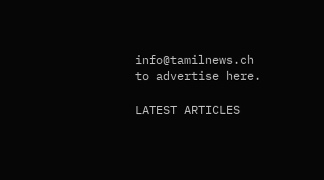info@tamilnews.ch
to advertise here.

LATEST ARTICLES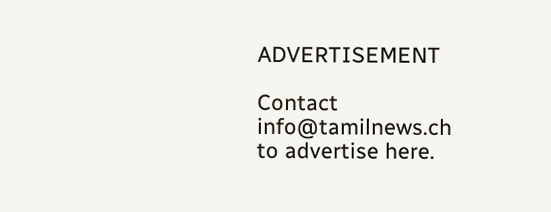ADVERTISEMENT

Contact
info@tamilnews.ch
to advertise here.